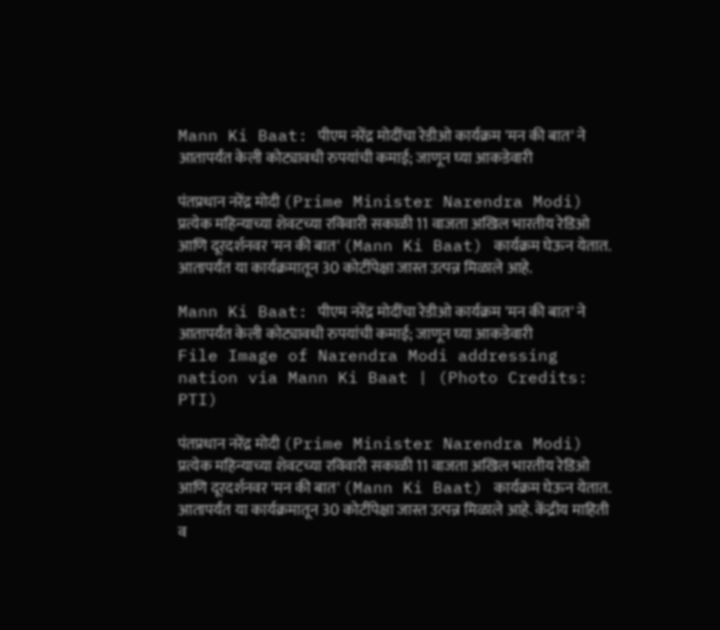Mann Ki Baat: पीएम नरेंद्र मोदींचा रेडीओ कार्यक्रम 'मन की बात' ने आतापर्यंत केली कोट्यावधी रुपयांची कमाई; जाणून घ्या आकडेवारी

पंतप्रधान नरेंद्र मोदी (Prime Minister Narendra Modi) प्रत्येक महिन्याच्या शेवटच्या रविवारी सकाळी 11 वाजता अखिल भारतीय रेडिओ आणि दूरदर्शनवर 'मन की बात' (Mann Ki Baat) कार्यक्रम घेऊन येतात. आतापर्यंत या कार्यक्रमातून 30 कोटींपेक्षा जास्त उत्पन्न मिळाले आहे.

Mann Ki Baat: पीएम नरेंद्र मोदींचा रेडीओ कार्यक्रम 'मन की बात' ने आतापर्यंत केली कोट्यावधी रुपयांची कमाई; जाणून घ्या आकडेवारी
File Image of Narendra Modi addressing nation via Mann Ki Baat | (Photo Credits: PTI)

पंतप्रधान नरेंद्र मोदी (Prime Minister Narendra Modi) प्रत्येक महिन्याच्या शेवटच्या रविवारी सकाळी 11 वाजता अखिल भारतीय रेडिओ आणि दूरदर्शनवर 'मन की बात' (Mann Ki Baat) कार्यक्रम घेऊन येतात. आतापर्यंत या कार्यक्रमातून 30 कोटींपेक्षा जास्त उत्पन्न मिळाले आहे. केंद्रीय माहिती व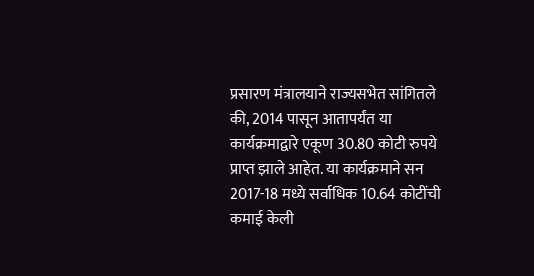प्रसारण मंत्रालयाने राज्यसभेत सांगितले की, 2014 पासून आतापर्यंत या कार्यक्रमाद्वारे एकूण 30.80 कोटी रुपये प्राप्त झाले आहेत. या कार्यक्रमाने सन 2017-18 मध्ये सर्वाधिक 10.64 कोटींची कमाई केली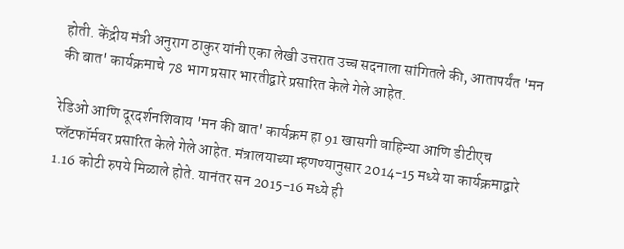होती. केंद्रीय मंत्री अनुराग ठाकुर यांनी एका लेखी उत्तरात उच्च सदनाला सांगितले की, आतापर्यंत 'मन की बात' कार्यक्रमाचे 78 भाग प्रसार भारतीद्वारे प्रसारित केले गेले आहेत.

रेडिओ आणि दूरदर्शनशिवाय 'मन की बात' कार्यक्रम हा 91 खासगी वाहिन्या आणि डीटीएच प्लॅटफॉर्मवर प्रसारित केले गेले आहेत. मंत्रालयाच्या म्हणण्यानुसार 2014-15 मध्ये या कार्यक्रमाद्वारे 1.16 कोटी रुपये मिळाले होते. यानंतर सन 2015-16 मध्ये ही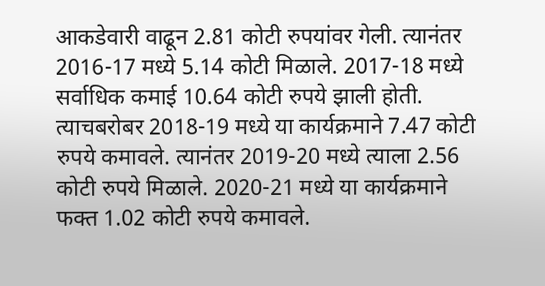आकडेवारी वाढून 2.81 कोटी रुपयांवर गेली. त्यानंतर 2016-17 मध्ये 5.14 कोटी मिळाले. 2017-18 मध्ये सर्वाधिक कमाई 10.64 कोटी रुपये झाली होती. त्याचबरोबर 2018-19 मध्ये या कार्यक्रमाने 7.47 कोटी रुपये कमावले. त्यानंतर 2019-20 मध्ये त्याला 2.56 कोटी रुपये मिळाले. 2020-21 मध्ये या कार्यक्रमाने फक्त 1.02 कोटी रुपये कमावले.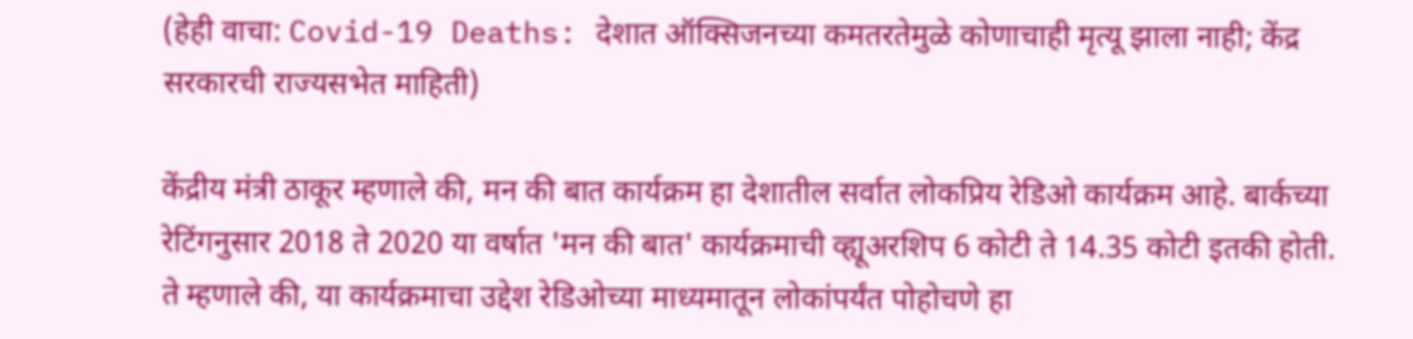(हेही वाचा: Covid-19 Deaths: देशात ऑक्सिजनच्या कमतरतेमुळे कोणाचाही मृत्यू झाला नाही; केंद्र सरकारची राज्यसभेत माहिती)

केंद्रीय मंत्री ठाकूर म्हणाले की, मन की बात कार्यक्रम हा देशातील सर्वात लोकप्रिय रेडिओ कार्यक्रम आहे. बार्कच्या रेटिंगनुसार 2018 ते 2020 या वर्षात 'मन की बात' कार्यक्रमाची व्ह्यूअरशिप 6 कोटी ते 14.35 कोटी इतकी होती. ते म्हणाले की, या कार्यक्रमाचा उद्देश रेडिओच्या माध्यमातून लोकांपर्यंत पोहोचणे हा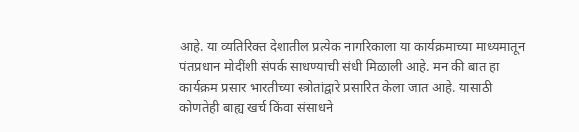आहे. या व्यतिरिक्त देशातील प्रत्येक नागरिकाला या कार्यक्रमाच्या माध्यमातून पंतप्रधान मोदींशी संपर्क साधण्याची संधी मिळाली आहे. मन की बात हा कार्यक्रम प्रसार भारतीच्या स्त्रोतांद्वारे प्रसारित केला जात आहे. यासाठी कोणतेही बाह्य खर्च किंवा संसाधने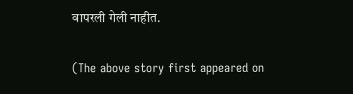वापरली गेली नाहीत.

(The above story first appeared on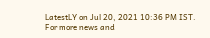LatestLY on Jul 20, 2021 10:36 PM IST. For more news and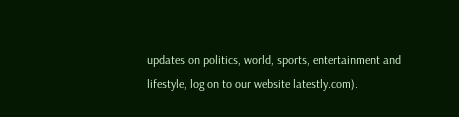updates on politics, world, sports, entertainment and lifestyle, log on to our website latestly.com).